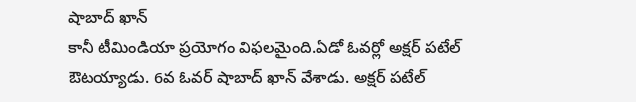షాబాద్ ఖాన్
కానీ టీమిండియా ప్రయోగం విఫలమైంది.ఏడో ఓవర్లో అక్షర్ పటేల్ ఔటయ్యాడు. 6వ ఓవర్ షాబాద్ ఖాన్ వేశాడు. అక్షర్ పటేల్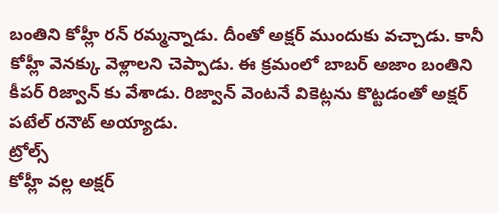బంతిని కోహ్లీ రన్ రమ్మన్నాడు. దీంతో అక్షర్ ముందుకు వచ్చాడు. కానీ కోహ్లీ వెనక్కు వెళ్లాలని చెప్పాడు. ఈ క్రమంలో బాబర్ అజాం బంతిని కీపర్ రిజ్వాన్ కు వేశాడు. రిజ్వాన్ వెంటనే వికెట్లను కొట్టడంతో అక్షర్ పటేల్ రనౌట్ అయ్యాడు.
ట్రోల్స్
కోహ్లీ వల్ల అక్షర్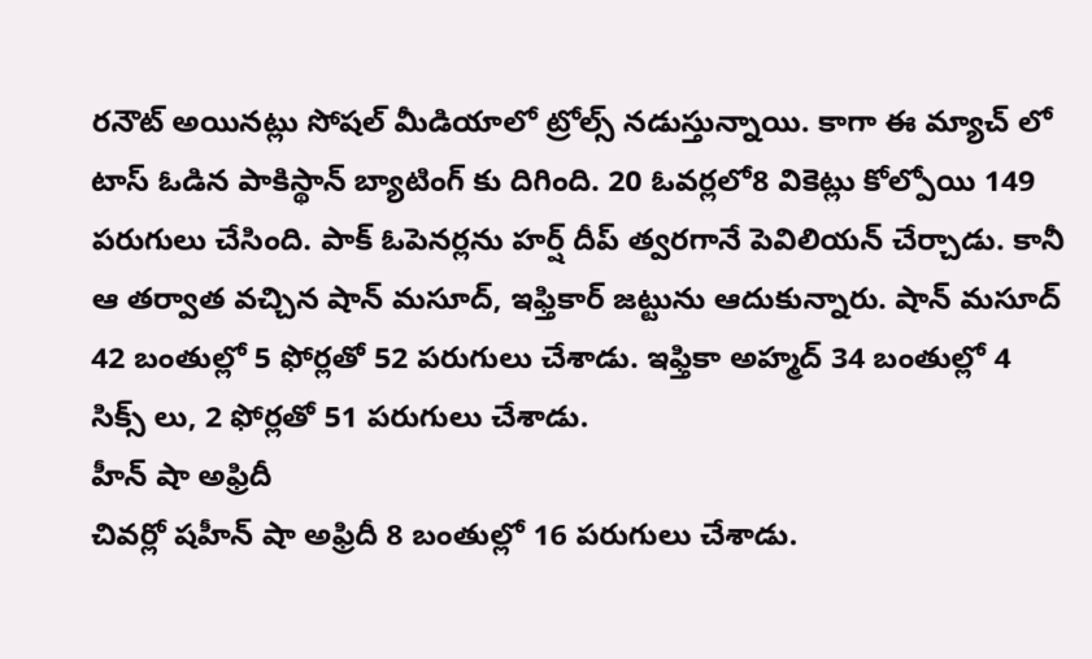రనౌట్ అయినట్లు సోషల్ మీడియాలో ట్రోల్స్ నడుస్తున్నాయి. కాగా ఈ మ్యాచ్ లో టాస్ ఓడిన పాకిస్థాన్ బ్యాటింగ్ కు దిగింది. 20 ఓవర్లలో8 వికెట్లు కోల్పోయి 149 పరుగులు చేసింది. పాక్ ఓపెనర్లను హర్ష్ దీప్ త్వరగానే పెవిలియన్ చేర్చాడు. కానీ ఆ తర్వాత వచ్చిన షాన్ మసూద్, ఇఫ్తికార్ జట్టును ఆదుకున్నారు. షాన్ మసూద్ 42 బంతుల్లో 5 ఫోర్లతో 52 పరుగులు చేశాడు. ఇఫ్తికా అహ్మద్ 34 బంతుల్లో 4 సిక్స్ లు, 2 ఫోర్లతో 51 పరుగులు చేశాడు.
హీన్ షా అఫ్రిదీ
చివర్లో షహీన్ షా అఫ్రిదీ 8 బంతుల్లో 16 పరుగులు చేశాడు.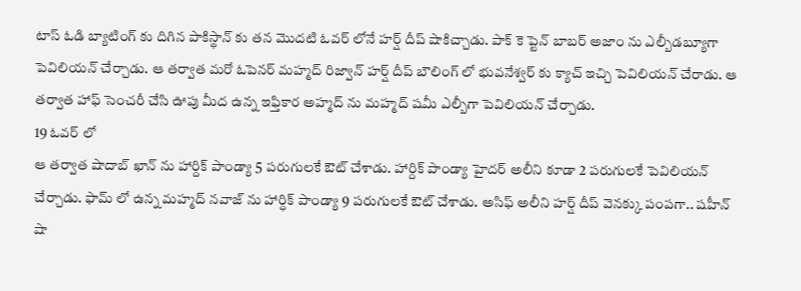టాస్ ఓడి బ్యాటింగ్ కు దిగిన పాకిస్థాన్ కు తన మొదటి ఓవర్ లోనే హర్ష్ దీప్ షాకిచ్చాడు. పాక్ కె ప్టెన్ బాబర్ అజాం ను ఎల్బీడబ్యూగా పెవిలియన్ చేర్చాడు. ఆ తర్వాత మరో ఓపెనర్ మహ్మద్ రిజ్వాన్ హర్ష్ దీప్ బౌలింగ్ లో భువనేశ్వర్ కు క్యాచ్ ఇచ్చి పెవిలియన్ చేరాడు. ఆ తర్వాత హాఫ్ సెంచరీ చేసి ఊపు మీద ఉన్న ఇఫ్తికార అహ్మద్ ను మహ్మద్ షమీ ఎల్బీగా పెవిలియన్ చేర్చాడు.
19 ఓవర్ లో
ఆ తర్వాత షాదాబ్ ఖాన్ ను హార్దిక్ పాండ్యా 5 పరుగులకే ఔట్ చేశాడు. హార్దిక్ పాండ్యా హైదర్ అలీని కూడా 2 పరుగులకే పెవిలియన్ చేర్చాడు. ఫామ్ లో ఉన్న మహ్మద్ నవాజ్ ను హార్ధిక్ పాండ్యా 9 పరుగులకే ఔట్ చేశాడు. అసిఫ్ అలీని హర్ష్ దీప్ వెనక్కు పంపగా.. షహీన్ షా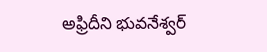అఫ్రిదీని భువనేశ్వర్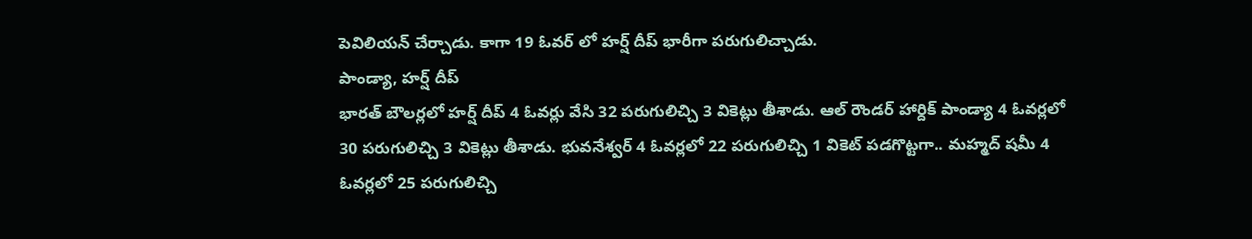పెవిలియన్ చేర్చాడు. కాగా 19 ఓవర్ లో హర్ష్ దీప్ భారీగా పరుగులిచ్చాడు.
పాండ్యా, హర్ష్ దీప్
భారత్ బౌలర్లలో హర్ష్ దీప్ 4 ఓవర్లు వేసి 32 పరుగులిచ్చి 3 వికెట్లు తీశాడు. ఆల్ రౌండర్ హార్దిక్ పాండ్యా 4 ఓవర్లలో 30 పరుగులిచ్చి 3 వికెట్లు తీశాడు. భువనేశ్వర్ 4 ఓవర్లలో 22 పరుగులిచ్చి 1 వికెట్ పడగొట్టగా.. మహ్మద్ షమీ 4 ఓవర్లలో 25 పరుగులిచ్చి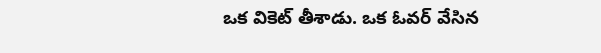ఒక వికెట్ తీశాడు. ఒక ఓవర్ వేసిన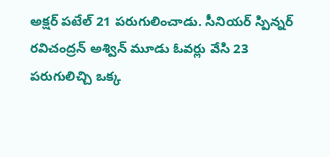అక్షర్ పటేల్ 21 పరుగులించాడు. సీనియర్ స్పిన్నర్ రవిచంద్రన్ అశ్విన్ మూడు ఓవర్లు వేసి 23 పరుగులిచ్చి ఒక్క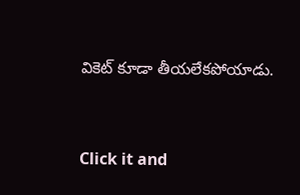వికెట్ కూడా తీయలేకపోయాడు.


Click it and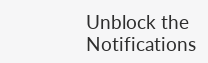Unblock the Notifications